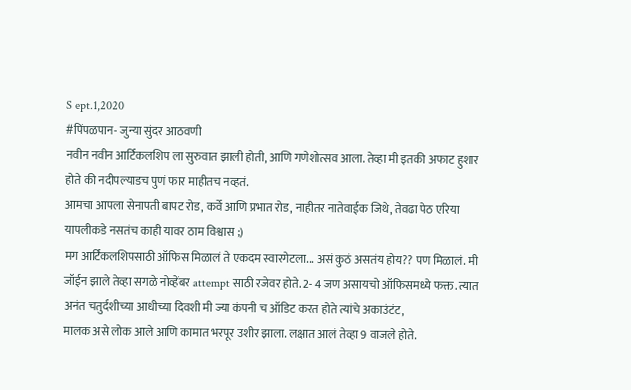S ept.1,2020
#पिंपळपान- जुन्या सुंदर आठवणी
नवीन नवीन आर्टिकलशिप ला सुरुवात झाली होती, आणि गणेशोत्सव आला. तेव्हा मी इतकी अफाट हुशार होते की नदीपल्याडच पुणं फार माहीतच नव्हतं.
आमचा आपला सेनापती बापट रोड, कर्वे आणि प्रभात रोड, नाहीतर नातेवाईक जिथे, तेवढा पेठ एरिया यापलीकडे नसतंच काही यावर ठाम विश्वास ;)
मग आर्टिकलशिपसाठी ऑफिस मिळालं ते एकदम स्वारगेटला... असं कुठं असतंय होय?? पण मिळालं. मी जॉईन झाले तेव्हा सगळे नोव्हेंबर attempt साठी रजेवर होते. 2- 4 जण असायचो ऑफिसमध्ये फक्त. त्यात अनंत चतुर्दशीच्या आधीच्या दिवशी मी ज्या कंपनी च ऑडिट करत होते त्यांचे अकाउंटंट,
मालक असे लोक आले आणि कामात भरपूर उशीर झाला. लक्षात आलं तेव्हा 9 वाजले होते.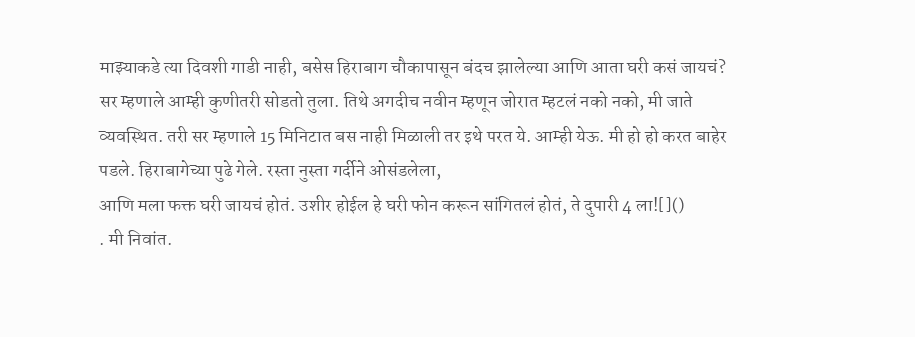माझ्याकडे त्या दिवशी गाडी नाही, बसेस हिराबाग चौकापासून बंदच झालेल्या आणि आता घरी कसं जायचं?
सर म्हणाले आम्ही कुणीतरी सोडतो तुला. तिथे अगदीच नवीन म्हणून जोरात म्हटलं नको नको, मी जाते व्यवस्थित. तरी सर म्हणाले 15 मिनिटात बस नाही मिळाली तर इथे परत ये. आम्ही येऊ. मी हो हो करत बाहेर पडले. हिराबागेच्या पुढे गेले. रस्ता नुस्ता गर्दीने ओसंडलेला,
आणि मला फक्त घरी जायचं होतं. उशीर होईल हे घरी फोन करून सांगितलं होतं, ते दुपारी 4 ला![]()
. मी निवांत.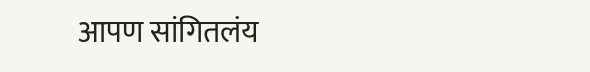आपण सांगितलंय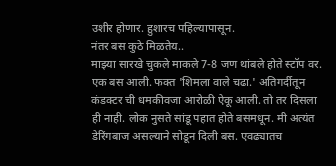उशीर होणार. हुशारच पहिल्यापासून.
नंतर बस कुठे मिळतेय..
माझ्या सारखे चुकले माकले 7-8 जण थांबले होते स्टॉप वर. एक बस आली. फक्त 'शिमला वाले चढा.' अतिगर्दीतून कंडक्टर ची धमकीवजा आरोळी ऐकू आली. तो तर दिसला ही नाही. लोक नुसते सांडू पहात होते बसमधून. मी अत्यंत डेरिंगबाज असल्याने सोडून दिली बस. एवढ्यातच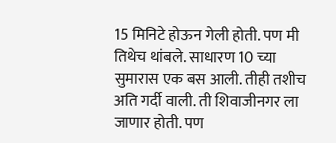15 मिनिटे होऊन गेली होती. पण मी तिथेच थांबले. साधारण 10 च्या सुमारास एक बस आली. तीही तशीच अति गर्दी वाली. ती शिवाजीनगर ला जाणार होती. पण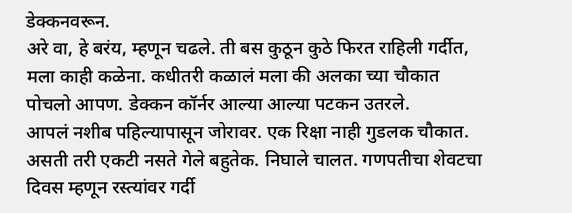डेक्कनवरून.
अरे वा, हे बरंय, म्हणून चढले. ती बस कुठून कुठे फिरत राहिली गर्दीत,
मला काही कळेना. कधीतरी कळालं मला की अलका च्या चौकात पोचलो आपण. डेक्कन कॉर्नर आल्या आल्या पटकन उतरले.
आपलं नशीब पहिल्यापासून जोरावर. एक रिक्षा नाही गुडलक चौकात. असती तरी एकटी नसते गेले बहुतेक. निघाले चालत. गणपतीचा शेवटचा दिवस म्हणून रस्त्यांवर गर्दी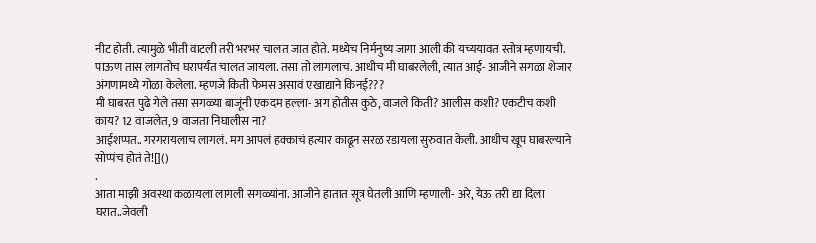नीट होती. त्यामुळे भीती वाटली तरी भरभर चालत जात होते. मध्येच निर्मनुष्य जागा आली की यच्ययावत स्तोत्र म्हणायची. पाऊण तास लागतोच घरापर्यंत चालत जायला. तसा तो लागलाच. आधीच मी घाबरलेली, त्यात आई- आजीने सगळा शेजार अंगणामध्ये गोळा केलेला. म्हणजे किती फेमस असावं एखाद्याने किनई???
मी घाबरत पुढे गेले तसा सगळ्या बाजूंनी एकदम हल्ला- अग होतीस कुठे, वाजले किती? आलीस कशी? एकटीच कशी काय? 12 वाजलेत, 9 वाजता निघालीस ना?
आईशप्पत.. गरगरायलाच लागलं. मग आपलं हक्काचं हत्यार काढून सरळ रडायला सुरुवात केली. आधीच खूप घाबरल्याने सोप्पंच होतं ते![]()
.
आता माझी अवस्था कळायला लागली सगळ्यांना. आजीने हातात सूत्र घेतली आणि म्हणाली- अरे, येऊ तरी द्या दिला घरात..जेवली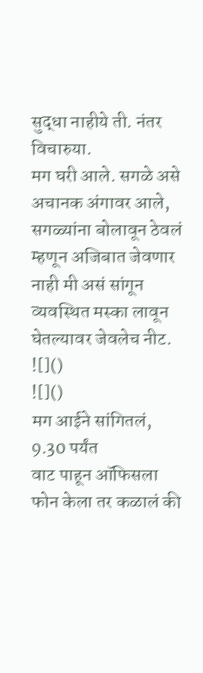सुद्धा नाहीये ती. नंतर विचारुया.
मग घरी आले. सगळे असे अचानक अंगावर आले, सगळ्यांना बोलावून ठेवलं म्हणून अजिबात जेवणार नाही मी असं सांगून व्यवस्थित मस्का लावून घेतल्यावर जेवलेच नीट. ![]()
![]()
मग आईने सांगितलं, 9.30 पर्यंत
वाट पाहून ऑफिसला फोन केला तर कळालं की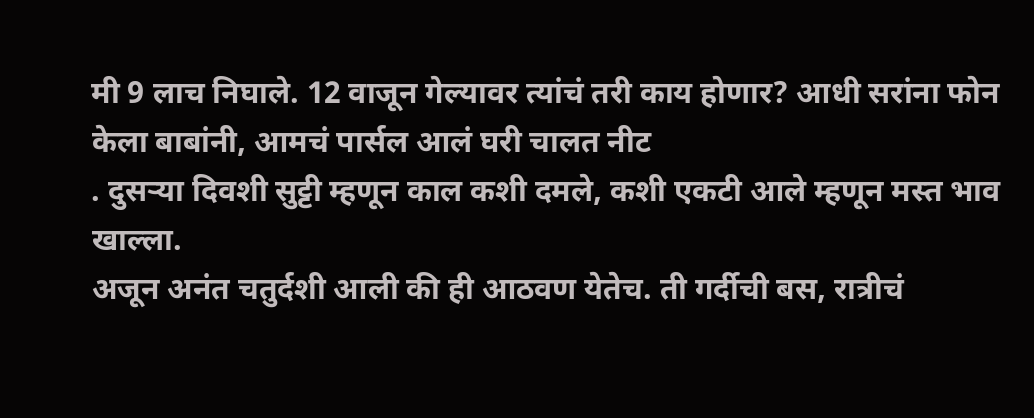मी 9 लाच निघाले. 12 वाजून गेल्यावर त्यांचं तरी काय होणार? आधी सरांना फोन केला बाबांनी, आमचं पार्सल आलं घरी चालत नीट
. दुसऱ्या दिवशी सुट्टी म्हणून काल कशी दमले, कशी एकटी आले म्हणून मस्त भाव खाल्ला.
अजून अनंत चतुर्दशी आली की ही आठवण येतेच. ती गर्दीची बस, रात्रीचं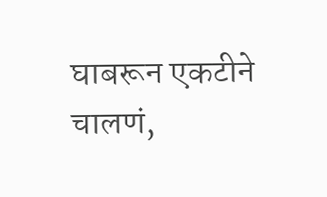घाबरून एकटीने चालणं,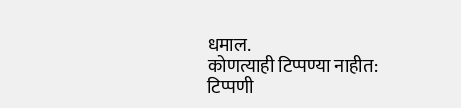धमाल.
कोणत्याही टिप्पण्या नाहीत:
टिप्पणी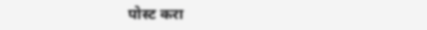पोस्ट करा